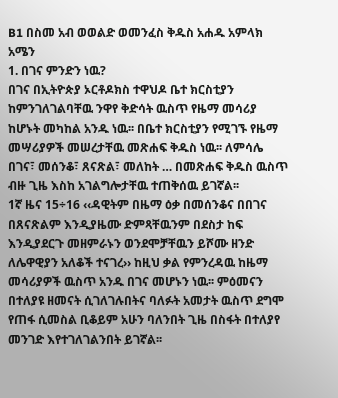B1 በስመ አብ ወወልድ ወመንፈስ ቅዱስ አሐዱ አምላክ አሜን
1. በገና ምንድን ነዉ?
በገና በኢትዮጵያ ኦርቶዶክስ ተዋህዶ ቤተ ክርስቲያን ከምንገለገልባቸዉ ንዋየ ቅድሳት ዉስጥ የዜማ መሳሪያ ከሆኑት መካከል አንዱ ነዉ፡፡ በቤተ ክርስቲያን የሚገኙ የዜማ መሣሪያዎች መሠረታቸዉ መጽሐፍ ቅዱስ ነዉ፡፡ ለምሳሌ በገና፣ መሰንቆ፣ ጸናጽል፣ መለከት … በመጽሐፍ ቅዱስ ዉስጥ ብዙ ጊዜ እስከ አገልግሎታቸዉ ተጠቅሰዉ ይገኛል፡፡
1ኛ ዜና 15÷16 ‹‹ዳዊትም በዜማ ዕቃ በመሰንቆና በበገና በጸናጽልም እንዲያዜሙ ድምጻቸዉንም በደስታ ከፍ እንዲያደርጉ መዘምራኑን ወንደሞቻቸዉን ይሾሙ ዘንድ ለሌዋዊያን አለቆች ተናገረ›› ከዚህ ቃል የምንረዳዉ ከዜማ መሳሪያዎች ዉስጥ አንዱ በገና መሆኑን ነዉ፡፡ ምዕመናን በተለያዩ ዘመናት ሲገለገሉበትና ባለፉት አመታት ዉስጥ ደግሞ የጠፋ ሲመስል ቢቆይም አሁን ባለንበት ጊዜ በስፋት በተለያየ መንገድ እየተገለገልንበት ይገኛል፡፡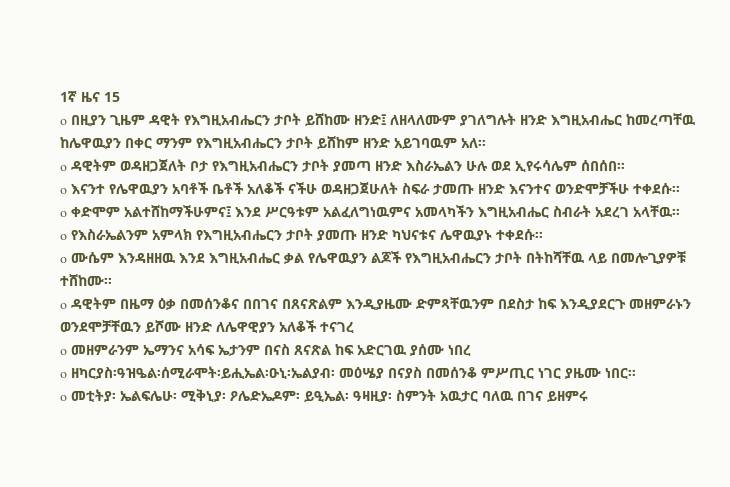1ኛ ዜና 15
o በዚያን ጊዜም ዳዊት የእግዚአብሔርን ታቦት ይሸከሙ ዘንድ፤ ለዘላለሙም ያገለግሉት ዘንድ እግዚአብሔር ከመረጣቸዉ ከሌዋዉያን በቀር ማንም የእግዚአብሔርን ታቦት ይሸከም ዘንድ አይገባዉም አለ፡፡
o ዳዊትም ወዳዘጋጀለት ቦታ የእግዚአብሔርን ታቦት ያመጣ ዘንድ እስራኤልን ሁሉ ወደ ኢየሩሳሌም ሰበሰበ፡፡
o እናንተ የሌዋዉያን አባቶች ቤቶች አለቆች ናችሁ ወዳዘጋጀሁለት ስፍራ ታመጡ ዘንድ እናንተና ወንድሞቻችሁ ተቀደሱ፡፡
o ቀድሞም አልተሸከማችሁምና፤ እንደ ሥርዓቱም አልፈለግነዉምና አመላካችን እግዚአብሔር ስብራት አደረገ አላቸዉ፡፡
o የእስራኤልንም አምላክ የእግዚአብሔርን ታቦት ያመጡ ዘንድ ካህናቱና ሌዋዉያኑ ተቀደሱ፡፡
o ሙሴም እንዳዘዘዉ እንደ እግዚአብሔር ቃል የሌዋዉያን ልጆች የእግዚአብሔርን ታቦት በትከሻቸዉ ላይ በመሎጊያዎቹ ተሸከሙ፡፡
o ዳዊትም በዜማ ዕቃ በመሰንቆና በበገና በጸናጽልም እንዲያዜሙ ድምጻቸዉንም በደስታ ከፍ እንዲያደርጉ መዘምራኑን ወንደሞቻቸዉን ይሾሙ ዘንድ ለሌዋዊያን አለቆች ተናገረ
o መዘምራንም ኤማንና አሳፍ ኤታንም በናስ ጸናጽል ከፍ አድርገዉ ያሰሙ ነበረ
o ዘካርያስ፡ዓዝዔል፡ሰሚራሞት፡ይሒኤል፡ዑኒ፡ኤልያብ፡ መዕሤያ በናያስ በመሰንቆ ምሥጢር ነገር ያዜሙ ነበር፡፡
o መቲትያ፡ ኤልፍሌሁ፡ ሚቅኒያ፡ ዖሌድኤዶም፡ ይዒኤል፡ ዓዛዚያ፡ ስምንት አዉታር ባለዉ በገና ይዘምሩ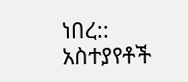ነበረ::
አስተያየቶች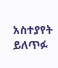አስተያየት ይለጥፉ